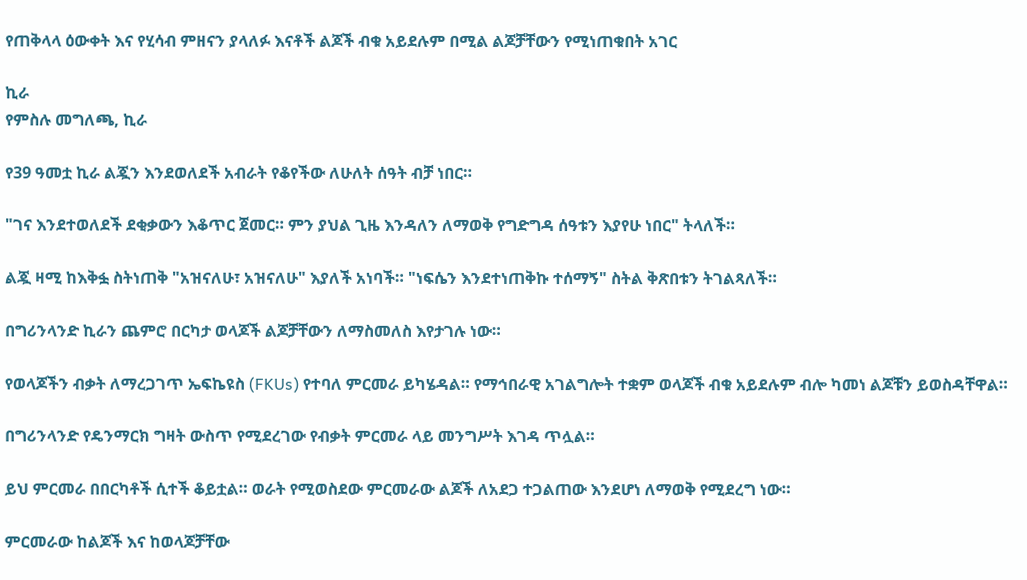የጠቅላላ ዕውቀት እና የሂሳብ ምዘናን ያላለፉ እናቶች ልጆች ብቁ አይደሉም በሚል ልጆቻቸውን የሚነጠቁበት አገር

ኪራ
የምስሉ መግለጫ, ኪራ

የ39 ዓመቷ ኪራ ልጇን እንደወለደች አብራት የቆየችው ለሁለት ሰዓት ብቻ ነበር።

"ገና እንደተወለደች ደቂቃውን እቆጥር ጀመር። ምን ያህል ጊዜ እንዳለን ለማወቅ የግድግዳ ሰዓቱን እያየሁ ነበር" ትላለች።

ልጇ ዛሚ ከእቅፏ ስትነጠቅ "አዝናለሁ፣ አዝናለሁ" እያለች አነባች። "ነፍሴን እንደተነጠቅኩ ተሰማኝ" ስትል ቅጽበቱን ትገልጻለች።

በግሪንላንድ ኪራን ጨምሮ በርካታ ወላጆች ልጆቻቸውን ለማስመለስ እየታገሉ ነው።

የወላጆችን ብቃት ለማረጋገጥ ኤፍኬዩስ (FKUs) የተባለ ምርመራ ይካሄዳል። የማኅበራዊ አገልግሎት ተቋም ወላጆች ብቁ አይደሉም ብሎ ካመነ ልጆቹን ይወስዳቸዋል።

በግሪንላንድ የዴንማርክ ግዛት ውስጥ የሚደረገው የብቃት ምርመራ ላይ መንግሥት እገዳ ጥሏል።

ይህ ምርመራ በበርካቶች ሲተች ቆይቷል። ወራት የሚወስደው ምርመራው ልጆች ለአደጋ ተጋልጠው እንደሆነ ለማወቅ የሚደረግ ነው።

ምርመራው ከልጆች እና ከወላጆቻቸው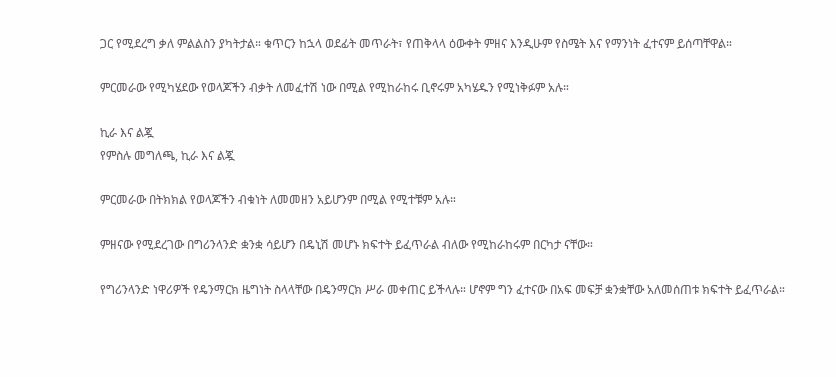ጋር የሚደረግ ቃለ ምልልስን ያካትታል። ቁጥርን ከኋላ ወደፊት መጥራት፣ የጠቅላላ ዕውቀት ምዘና እንዲሁም የስሜት እና የማንነት ፈተናም ይሰጣቸዋል።

ምርመራው የሚካሄደው የወላጆችን ብቃት ለመፈተሽ ነው በሚል የሚከራከሩ ቢኖሩም አካሄዱን የሚነቅፉም አሉ።

ኪራ እና ልጇ
የምስሉ መግለጫ, ኪራ እና ልጇ

ምርመራው በትክክል የወላጆችን ብቁነት ለመመዘን አይሆንም በሚል የሚተቹም አሉ።

ምዘናው የሚደረገው በግሪንላንድ ቋንቋ ሳይሆን በዴኒሽ መሆኑ ክፍተት ይፈጥራል ብለው የሚከራከሩም በርካታ ናቸው።

የግሪንላንድ ነዋሪዎች የዴንማርክ ዜግነት ስላላቸው በዴንማርክ ሥራ መቀጠር ይችላሉ። ሆኖም ግን ፈተናው በአፍ መፍቻ ቋንቋቸው አለመሰጠቱ ክፍተት ይፈጥራል።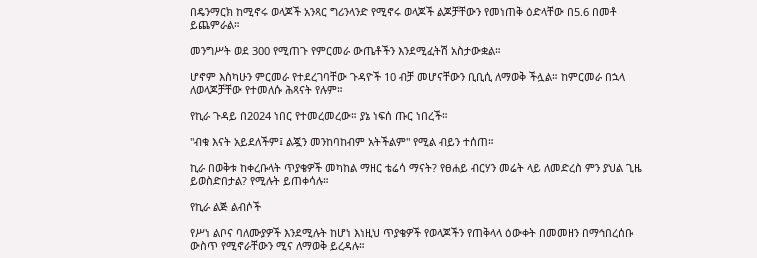በዴንማርክ ከሚኖሩ ወላጆች አንጻር ግሪንላንድ የሚኖሩ ወላጆች ልጆቻቸውን የመነጠቅ ዕድላቸው በ5.6 በመቶ ይጨምራል።

መንግሥት ወደ 300 የሚጠጉ የምርመራ ውጤቶችን እንደሚፈትሽ አስታውቋል።

ሆኖም እስካሁን ምርመራ የተደረገባቸው ጉዳዮች 10 ብቻ መሆናቸውን ቢቢሲ ለማወቅ ችሏል። ከምርመራ በኋላ ለወላጆቻቸው የተመለሱ ሕጻናት የሉም።

የኪራ ጉዳይ በ2024 ነበር የተመረመረው። ያኔ ነፍሰ ጡር ነበረች።

"ብቁ እናት አይደለችም፤ ልጇን መንከባከብም አትችልም" የሚል ብይን ተሰጠ።

ኪራ በወቅቱ ከቀረቡላት ጥያቄዎች መካከል ማዘር ቴሬሳ ማናት? የፀሐይ ብርሃን መሬት ላይ ለመድረስ ምን ያህል ጊዜ ይወስድበታል? የሚሉት ይጠቀሳሉ።

የኪራ ልጅ ልብሶች

የሥነ ልቦና ባለሙያዎች እንደሚሉት ከሆነ እነዚህ ጥያቄዎች የወላጆችን የጠቅላላ ዕውቀት በመመዘን በማኅበረሰቡ ውስጥ የሚኖራቸውን ሚና ለማወቅ ይረዳሉ።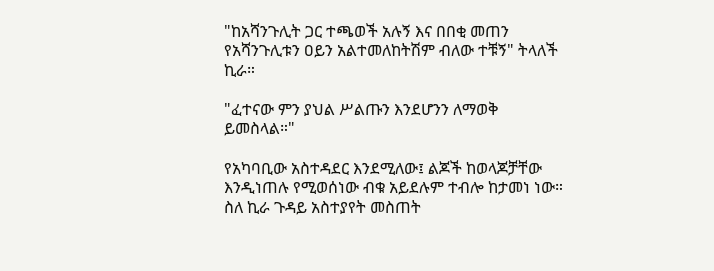"ከአሻንጉሊት ጋር ተጫወች አሉኝ እና በበቂ መጠን የአሻንጉሊቱን ዐይን አልተመለከትሽም ብለው ተቹኝ" ትላለች ኪራ።

"ፈተናው ምን ያህል ሥልጡን እንደሆንን ለማወቅ ይመስላል።"

የአካባቢው አስተዳደር እንደሚለው፤ ልጆች ከወላጆቻቸው እንዲነጠሉ የሚወሰነው ብቁ አይደሉም ተብሎ ከታመነ ነው። ስለ ኪራ ጉዳይ አስተያየት መስጠት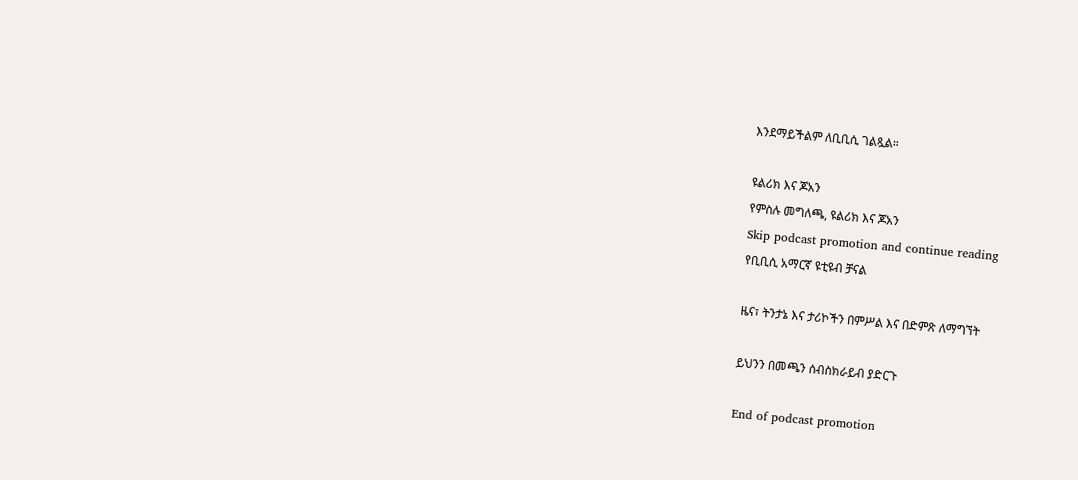እንደማይችልም ለቢቢሲ ገልጿል።

ዩልሪክ እና ጆአን
የምስሉ መግለጫ, ዩልሪክ እና ጆአን
Skip podcast promotion and continue reading
የቢቢሲ አማርኛ ዩቲዩብ ቻናል

ዜና፣ ትንታኔ እና ታሪኮችን በምሥል እና በድምጽ ለማግኘት

ይህንን በመጫን ሰብስክራይብ ያድርጉ

End of podcast promotion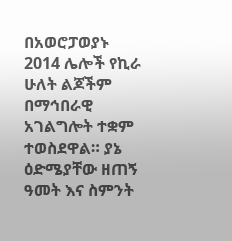በአወሮፓወያኑ 2014 ሌሎች የኪራ ሁለት ልጆችም በማኅበራዊ አገልግሎት ተቋም ተወስደዋል። ያኔ ዕድሜያቸው ዘጠኝ ዓመት እና ስምንት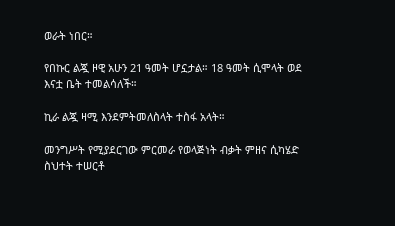ወራት ነበር።

የበኩር ልጇ ዞዊ አሁን 21 ዓመት ሆኗታል። 18 ዓመት ሲሞላት ወደ እናቷ ቤት ተመልሳለች።

ኪራ ልጇ ዛሚ እንደምትመለስላት ተስፋ አላት።

መንግሥት የሚያደርገው ምርመራ የወላጅነት ብቃት ምዘና ሲካሄድ ስህተት ተሠርቶ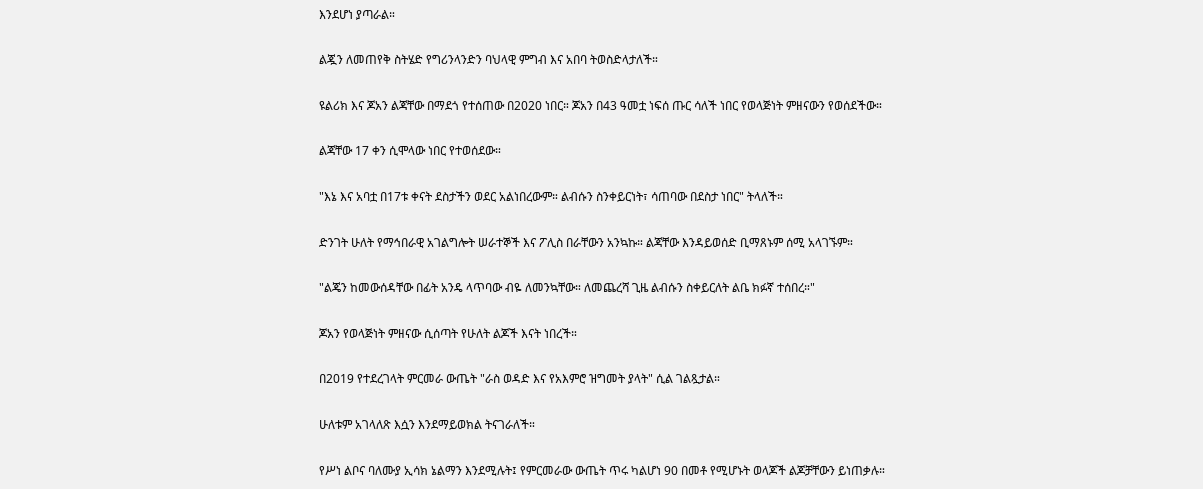እንደሆነ ያጣራል።

ልጇን ለመጠየቅ ስትሄድ የግሪንላንድን ባህላዊ ምግብ እና አበባ ትወስድላታለች።

ዩልሪክ እና ጆአን ልጃቸው በማደጎ የተሰጠው በ2020 ነበር። ጆአን በ43 ዓመቷ ነፍሰ ጡር ሳለች ነበር የወላጅነት ምዘናውን የወሰደችው።

ልጃቸው 17 ቀን ሲሞላው ነበር የተወሰደው።

"እኔ እና አባቷ በ17ቱ ቀናት ደስታችን ወደር አልነበረውም። ልብሱን ስንቀይርነት፣ ሳጠባው በደስታ ነበር" ትላለች።

ድንገት ሁለት የማኅበራዊ አገልግሎት ሠራተኞች እና ፖሊስ በራቸውን አንኳኩ። ልጃቸው እንዳይወሰድ ቢማጸኑም ሰሚ አላገኙም።

"ልጄን ከመውሰዳቸው በፊት አንዴ ላጥባው ብዬ ለመንኳቸው። ለመጨረሻ ጊዜ ልብሱን ስቀይርለት ልቤ ክፉኛ ተሰበረ።"

ጆአን የወላጅነት ምዘናው ሲሰጣት የሁለት ልጆች እናት ነበረች።

በ2019 የተደረገላት ምርመራ ውጤት "ራስ ወዳድ እና የአእምሮ ዝግመት ያላት" ሲል ገልጿታል።

ሁለቱም አገላለጽ እሷን እንደማይወክል ትናገራለች።

የሥነ ልቦና ባለሙያ ኢሳክ ኔልማን እንደሚሉት፤ የምርመራው ውጤት ጥሩ ካልሆነ 90 በመቶ የሚሆኑት ወላጆች ልጆቻቸውን ይነጠቃሉ።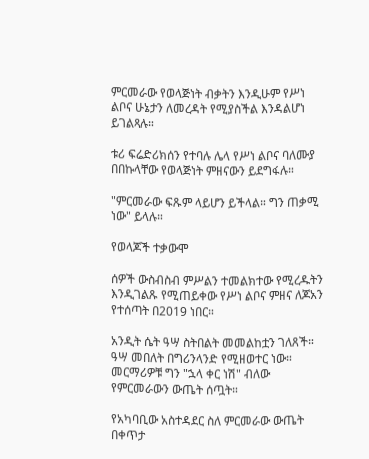ምርመራው የወላጅነት ብቃትን እንዲሁም የሥነ ልቦና ሁኔታን ለመረዳት የሚያስችል እንዳልሆነ ይገልጻሉ።

ቱሪ ፍሬድሪክሰን የተባሉ ሌላ የሥነ ልቦና ባለሙያ በበኩላቸው የወላጅነት ምዘናውን ይደግፋሉ።

"ምርመራው ፍጹም ላይሆን ይችላል። ግን ጠቃሚ ነው" ይላሉ።

የወላጆች ተቃውሞ

ሰዎች ውስብስብ ምሥልን ተመልክተው የሚረዱትን እንዲገልጹ የሚጠይቀው የሥነ ልቦና ምዘና ለጆአን የተሰጣት በ2019 ነበር።

አንዲት ሴት ዓሣ ስትበልት መመልከቷን ገለጸች። ዓሣ መበለት በግሪንላንድ የሚዘወተር ነው። መርማሪዎቹ ግን "ኋላ ቀር ነሽ" ብለው የምርመራውን ውጤት ሰጧት።

የአካባቢው አስተዳደር ስለ ምርመራው ውጤት በቀጥታ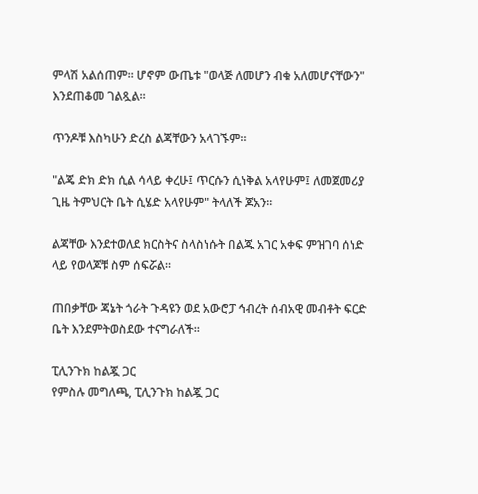ምላሽ አልሰጠም። ሆኖም ውጤቱ "ወላጅ ለመሆን ብቁ አለመሆናቸውን" እንደጠቆመ ገልጿል።

ጥንዶቹ እስካሁን ድረስ ልጃቸውን አላገኙም።

"ልጄ ድክ ድክ ሲል ሳላይ ቀረሁ፤ ጥርሱን ሲነቅል አላየሁም፤ ለመጀመሪያ ጊዜ ትምህርት ቤት ሲሄድ አላየሁም" ትላለች ጆአን።

ልጃቸው እንደተወለደ ክርስትና ስላስነሱት በልጁ አገር አቀፍ ምዝገባ ሰነድ ላይ የወላጆቹ ስም ሰፍሯል።

ጠበቃቸው ጃኔት ጎራት ጉዳዩን ወደ አውሮፓ ኅብረት ሰብአዊ መብቶት ፍርድ ቤት እንደምትወስደው ተናግራለች።

ፒሊንጉክ ከልጇ ጋር
የምስሉ መግለጫ, ፒሊንጉክ ከልጇ ጋር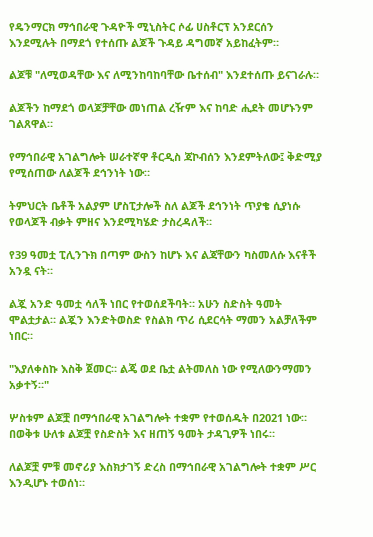የዴንማርክ ማኅበራዊ ጉዳዮች ሚኒስትር ሶፊ ሀስቶርፕ አንደርሰን እንደሚሉት በማደጎ የተሰጡ ልጆች ጉዳይ ዳግመኛ አይከፈትም።

ልጆቹ "ለሚወዳቸው እና ለሚንከባከባቸው ቤተሰብ" እንደተሰጡ ይናገራሉ።

ልጆችን ከማደጎ ወላጆቻቸው መነጠል ረዥም እና ከባድ ሒደት መሆኑንም ገልጸዋል።

የማኅበራዊ አገልግሎት ሠራተኛዋ ቶርዲስ ጃኮብሰን እንደምትለው፤ ቅድሚያ የሚሰጠው ለልጆች ደኅንነት ነው።

ትምህርት ቤቶች አልያም ሆስፒታሎች ስለ ልጆች ደኅንነት ጥያቄ ሲያነሱ የወላጆች ብቃት ምዘና እንደሚካሄድ ታስረዳለች።

የ39 ዓመቷ ፒሊንጉክ በጣም ውስን ከሆኑ እና ልጃቸውን ካስመለሱ እናቶች አንዷ ናት።

ልጇ አንድ ዓመቷ ሳለች ነበር የተወሰደችባት። አሁን ስድስት ዓመት ሞልቷታል። ልጇን እንድትወስድ የስልክ ጥሪ ሲደርሳት ማመን አልቻለችም ነበር።

"እያለቀስኩ እስቅ ጀመር። ልጄ ወደ ቤቷ ልትመለስ ነው የሚለውንማመን አቃተኝ።"

ሦስቱም ልጆቿ በማኅበራዊ አገልግሎት ተቋም የተወሰዱት በ2021 ነው። በወቅቱ ሁለቱ ልጆቿ የስድስት እና ዘጠኝ ዓመት ታዳጊዎች ነበሩ።

ለልጆቿ ምቹ መኖሪያ እስክታገኝ ድረስ በማኅበራዊ አገልግሎት ተቋም ሥር እንዲሆኑ ተወሰነ።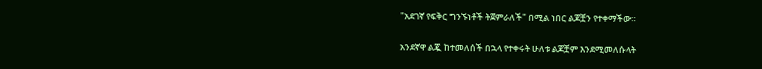"አደገኛ የፍቅር ግንኙነቶች ትጀምራለች" በሚል ነበር ልጆቿን የተቀማችው።

አንደኛዋ ልጇ ከተመለሰች በኋላ የተቀሩት ሁለቱ ልጆቿም እንደሚመለሱላት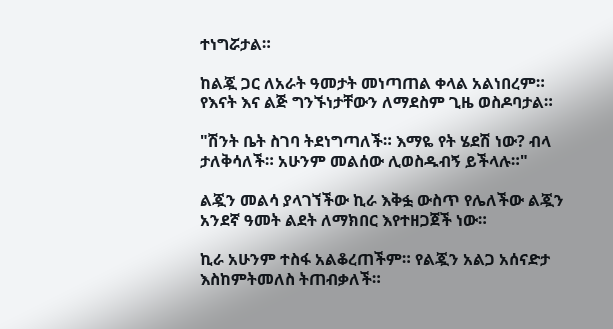ተነግሯታል።

ከልጇ ጋር ለአራት ዓመታት መነጣጠል ቀላል አልነበረም። የእናት እና ልጅ ግንኙነታቸውን ለማደስም ጊዜ ወስዶባታል።

"ሽንት ቤት ስገባ ትደነግጣለች። እማዬ የት ሄደሽ ነው? ብላ ታለቅሳለች። አሁንም መልሰው ሊወስዱብኝ ይችላሉ።"

ልጇን መልሳ ያላገኘችው ኪራ እቅፏ ውስጥ የሌለችው ልጇን አንደኛ ዓመት ልደት ለማክበር እየተዘጋጀች ነው።

ኪራ አሁንም ተስፋ አልቆረጠችም። የልጇን አልጋ አሰናድታ እስከምትመለስ ትጠብቃለች።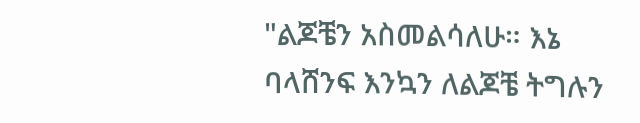"ልጆቼን አስመልሳለሁ። እኔ ባላሸንፍ እንኳን ለልጆቼ ትግሉን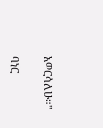አወርሳለሁ።"

ባነር